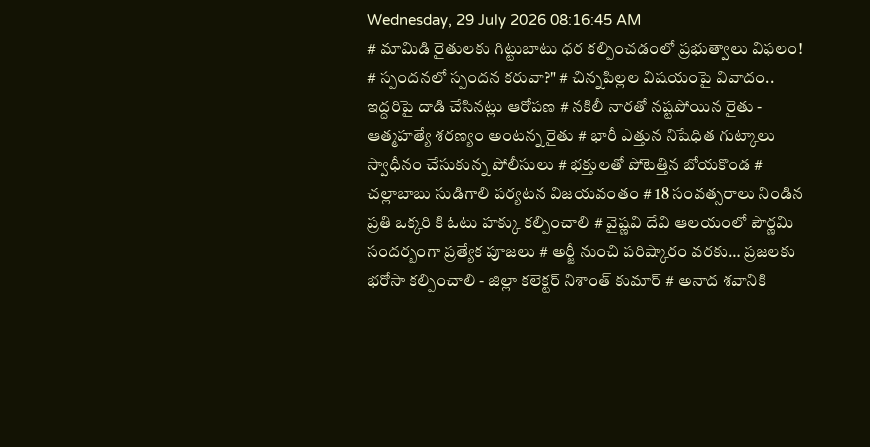Wednesday, 29 July 2026 08:16:45 AM
# మామిడి రైతులకు గిట్టుబాటు ధర కల్పించడంలో ప్రభుత్వాలు విఫలం! # స్పందనలో స్పందన కరువా?" # చిన్నపిల్లల విషయంపై వివాదం.. ఇద్దరిపై దాడి చేసినట్లు ఆరోపణ # నకిలీ నారతో నష్టపోయిన రైతు - ఆత్మహత్యే శరణ్యం అంటన్న రైతు # భారీ ఎత్తున నిషేధిత గుట్కాలు స్వాధీనం చేసుకున్న పోలీసులు # భక్తులతో పోటెత్తిన బోయకొండ # చల్లాబాబు సుడిగాలి పర్యటన విజయవంతం # 18 సంవత్సరాలు నిండిన ప్రతి ఒక్కరి కి ఓటు హక్కు కల్పించాలి # వైష్ణవి దేవి ఆలయంలో పౌర్ణమి సందర్బంగా ప్రత్యేక పూజలు # అర్జీ నుంచి పరిష్కారం వరకు… ప్రజలకు భరోసా కల్పించాలి - జిల్లా కలెక్టర్ నిశాంత్ కుమార్ # అనాద శవానికి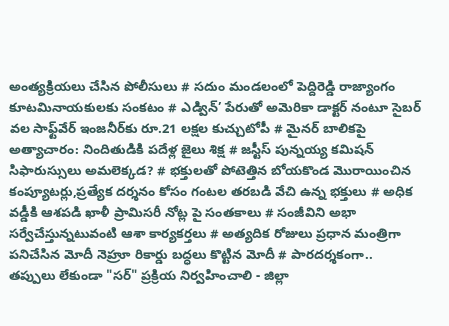అంత్యక్రియలు చేసిన పోలీసులు # సదుం మండలంలో పెద్దిరెడ్డి రాజ్యాంగం కూటమినాయకులకు సంకటం # ఎడ్విన్’ పేరుతో అమెరికా డాక్టర్ నంటూ సైబర్ వల సాఫ్ట్‌వేర్ ఇంజనీర్‌కు రూ.21 లక్షల కుచ్చుటోపీ # మైనర్ బాలికపై అత్యాచారం: నిందితుడికి పదేళ్ల జైలు శిక్ష # జస్టీస్ పున్నయ్య కమిషన్ సిఫారుస్సులు అమలెక్కడ? # భక్తులతో పోటెత్తిన బోయకొండ మొరాయించిన కంప్యూటర్లు,ప్రత్యేక దర్శనం కోసం గంటల తరబడి వేచి ఉన్న భక్తులు # అధిక వడ్డీకి ఆశపడి ఖాళీ ప్రామిసరీ నోట్ల పై సంతకాలు # సంజీవిని అభా సర్వేచేస్తున్నటువంటి ఆశా కార్యకర్తలు # అత్యదిక రోజులు ప్రధాన మంత్రిగా పనిచేసిన మోదీ నెహ్రూ రికార్డు బద్ధలు కొట్టిన మోదీ # పారదర్శకంగా.. తప్పులు లేకుండా "సర్" ప్రక్రియ నిర్వహించాలి - జిల్లా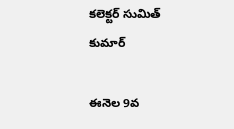కలెక్టర్ సుమిత్ కుమార్

ఈనెల 9వ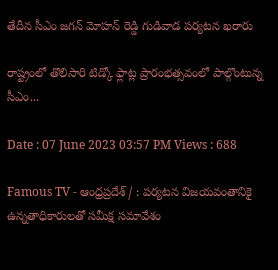తేదీన సీఎం జగన్ మోహన్ రెడ్డి గుడివాడ పర్యటన ఖరారు

రాష్ట్రంలో తొలిసారి టిడ్కో ఫ్లాట్ల ప్రారంభత్సవంలో పాల్గొంటున్న సీఎం...

Date : 07 June 2023 03:57 PM Views : 688

Famous TV - ఆంధ్రప్రదేశ్ / : పర్యటన విజయవంతానికై ఉన్నతాధికారులతో సమీక్ష సమావేశం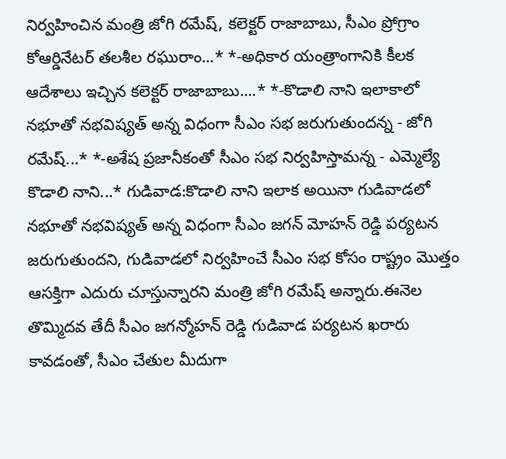నిర్వహించిన మంత్రి జోగి రమేష్, కలెక్టర్ రాజాబాబు, సీఎం ప్రోగ్రాం కోఆర్డినేటర్ తలశీల రఘురాం...* *-అధికార యంత్రాంగానికి కీలక ఆదేశాలు ఇచ్చిన కలెక్టర్ రాజాబాబు....* *-కొడాలి నాని ఇలాకాలో నభూతో నభవిష్యత్ అన్న విధంగా సీఎం సభ జరుగుతుందన్న - జోగి రమేష్...* *-అశేష ప్రజానీకంతో సీఎం సభ నిర్వహిస్తామన్న - ఎమ్మెల్యే కొడాలి నాని...* గుడివాడ:కొడాలి నాని ఇలాక అయినా గుడివాడలో నభూతో నభవిష్యత్ అన్న విధంగా సీఎం జగన్ మోహన్ రెడ్డి పర్యటన జరుగుతుందని, గుడివాడలో నిర్వహించే సీఎం సభ కోసం రాష్ట్రం మొత్తం ఆసక్తిగా ఎదురు చూస్తున్నారని మంత్రి జోగి రమేష్ అన్నారు.ఈనెల తొమ్మిదవ తేదీ సీఎం జగన్మోహన్ రెడ్డి గుడివాడ పర్యటన ఖరారు కావడంతో, సీఎం చేతుల మీదుగా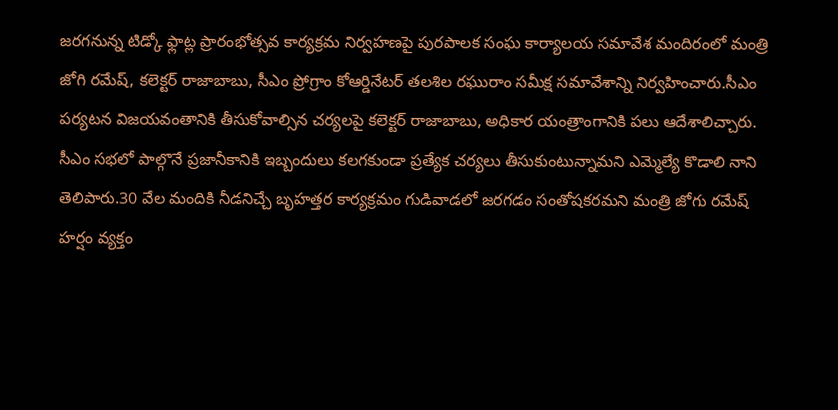జరగనున్న టిడ్కో ఫ్లాట్ల ప్రారంభోత్సవ కార్యక్రమ నిర్వహణపై పురపాలక సంఘ కార్యాలయ సమావేశ మందిరంలో మంత్రి జోగి రమేష్, కలెక్టర్ రాజాబాబు, సీఎం ప్రోగ్రాం కోఆర్డినేటర్ తలశిల రఘురాం సమీక్ష సమావేశాన్ని నిర్వహించారు.సీఎం పర్యటన విజయవంతానికి తీసుకోవాల్సిన చర్యలపై కలెక్టర్ రాజాబాబు, అధికార యంత్రాంగానికి పలు ఆదేశాలిచ్చారు. సీఎం సభలో పాల్గొనే ప్రజానీకానికి ఇబ్బందులు కలగకుండా ప్రత్యేక చర్యలు తీసుకుంటున్నామని ఎమ్మెల్యే కొడాలి నాని తెలిపారు.30 వేల మందికి నీడనిచ్చే బృహత్తర కార్యక్రమం గుడివాడలో జరగడం సంతోషకరమని మంత్రి జోగు రమేష్ హర్షం వ్యక్తం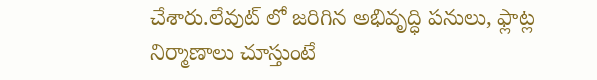చేశారు.లేవుట్ లో జరిగిన అభివృద్ధి పనులు, ఫ్లాట్ల నిర్మాణాలు చూస్తుంటే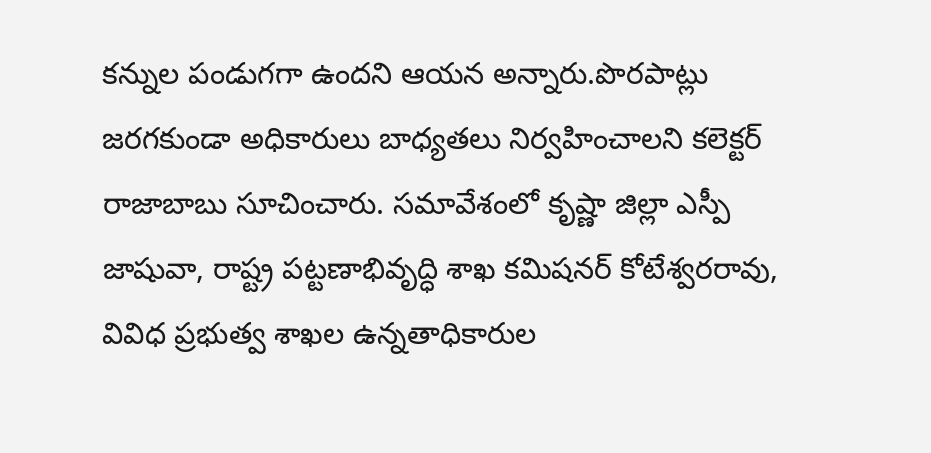కన్నుల పండుగగా ఉందని ఆయన అన్నారు.పొరపాట్లు జరగకుండా అధికారులు బాధ్యతలు నిర్వహించాలని కలెక్టర్ రాజాబాబు సూచించారు. సమావేశంలో కృష్ణా జిల్లా ఎస్పీ జాషువా, రాష్ట్ర పట్టణాభివృద్ధి శాఖ కమిషనర్ కోటేశ్వరరావు, వివిధ ప్రభుత్వ శాఖల ఉన్నతాధికారుల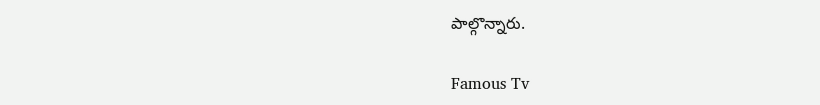పాల్గొన్నారు.

Famous Tv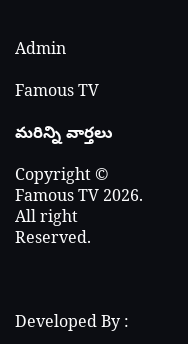Admin

Famous TV

మరిన్ని వార్తలు

Copyright © Famous TV 2026. All right Reserved.



Developed By :